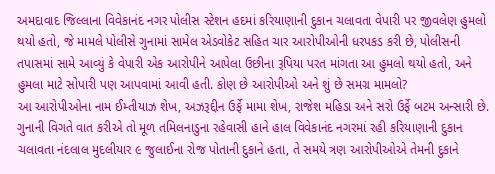અમદાવાદ જિલ્લાના વિવેકાનંદ નગર પોલીસ સ્ટેશન હદમાં કરિયાણાની દુકાન ચલાવતા વેપારી પર જીવલેણ હુમલો થયો હતો, જે મામલે પોલીસે ગુનામાં સામેલ એડવોકેટ સહિત ચાર આરોપીઓની ધરપકડ કરી છે, પોલીસની તપાસમાં સામે આવ્યું કે વેપારી એક આરોપીને આપેલા ઉછીના રૂપિયા પરત માંગતા આ હુમલો થયો હતો, અને હુમલા માટે સોપારી પણ આપવામાં આવી હતી. કોણ છે આરોપીઓ અને શું છે સમગ્ર મામલો?
આ આરોપીઓના નામ ઈમ્તીયાઝ શેખ, અઝરૂદ્દીન ઉર્ફે મામા શેખ, રાજેશ મહિડા અને સરો ઉર્ફે બટમ અન્સારી છે. ગુનાની વિગતે વાત કરીએ તો મૂળ તમિલનાડુના રહેવાસી હાને હાલ વિવેકાનંદ નગરમાં રહી કરિયાણાની દુકાન ચલાવતા નંદલાલ મુદલીયાર ૯ જુલાઈના રોજ પોતાની દુકાને હતા, તે સમયે ત્રણ આરોપીઓએ તેમની દુકાને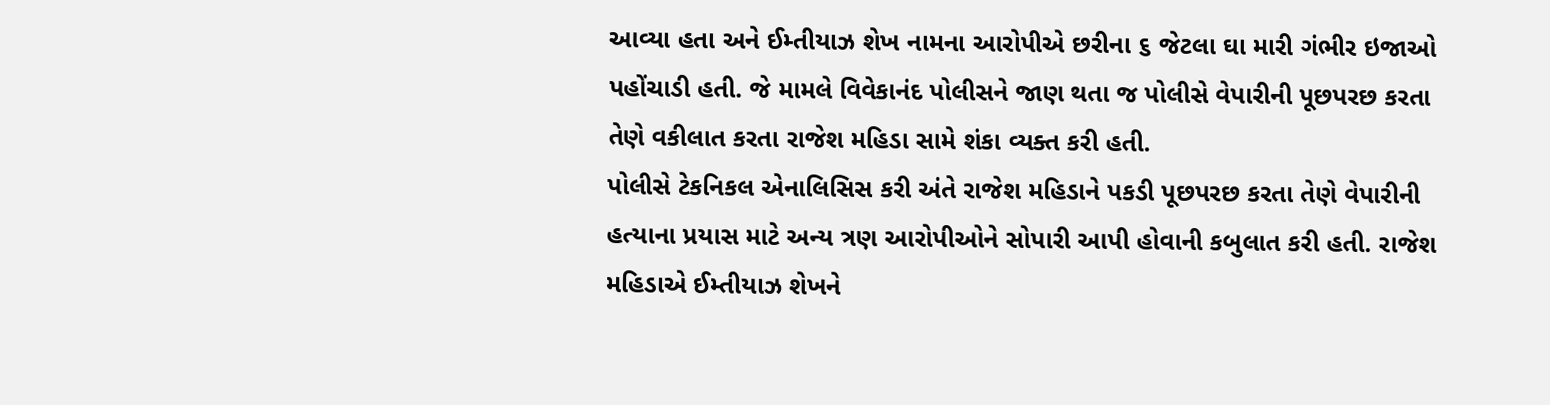આવ્યા હતા અને ઈમ્તીયાઝ શેખ નામના આરોપીએ છરીના ૬ જેટલા ઘા મારી ગંભીર ઇજાઓ પહોંચાડી હતી. જે મામલે વિવેકાનંદ પોલીસને જાણ થતા જ પોલીસે વેપારીની પૂછપરછ કરતા તેણે વકીલાત કરતા રાજેશ મહિડા સામે શંકા વ્યક્ત કરી હતી.
પોલીસે ટેકનિકલ એનાલિસિસ કરી અંતે રાજેશ મહિડાને પકડી પૂછપરછ કરતા તેણે વેપારીની હત્યાના પ્રયાસ માટે અન્ય ત્રણ આરોપીઓને સોપારી આપી હોવાની કબુલાત કરી હતી. રાજેશ મહિડાએ ઈમ્તીયાઝ શેખને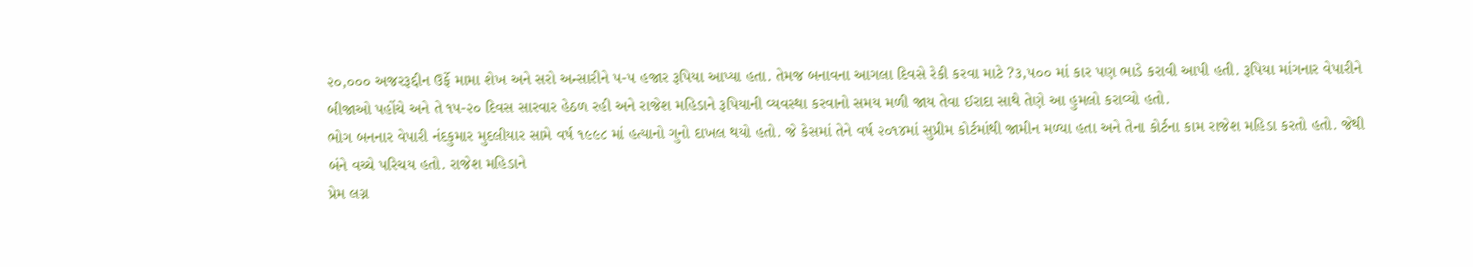૨૦,૦૦૦ અજરરૂદ્દીન ઉર્ફે મામા શેખ અને સરો અન્સારીને ૫-૫ હજાર રૂપિયા આપ્યા હતા. તેમજ બનાવના આગલા દિવસે રેકી કરવા માટે ?૩,૫૦૦ માં કાર પણ ભાડે કરાવી આપી હતી. રૂપિયા માંગનાર વેપારીને બીજાઓ પહોંચે અને તે ૧૫-૨૦ દિવસ સારવાર હેઠળ રહી અને રાજેશ મહિડાને રૂપિયાની વ્યવસ્થા કરવાનો સમય મળી જાય તેવા ઈરાદા સાથે તેણે આ હુમલો કરાવ્યો હતો.
ભોગ બનનાર વેપારી નંદકુમાર મુદલીયાર સામે વર્ષ ૧૯૯૮ માં હત્યાનો ગુનો દાખલ થયો હતો. જે કેસમાં તેને વર્ષ ૨૦૧૪માં સુપ્રીમ કોર્ટમાંથી જામીન મળ્યા હતા અને તેના કોર્ટના કામ રાજેશ મહિડા કરતો હતો. જેથી બંને વચ્ચે પરિચય હતો. રાજેશ મહિડાને
પ્રેમ લગ્ન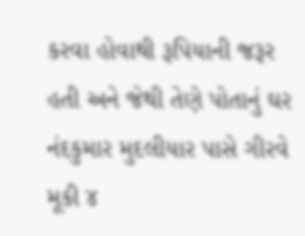કરવા હોવાથી રૂપિયાની જરૂર હતી અને જેથી તેણે પોતાનું ઘર નંદકુમાર મુદલીયાર પાસે ગીરવે મૂકી ૪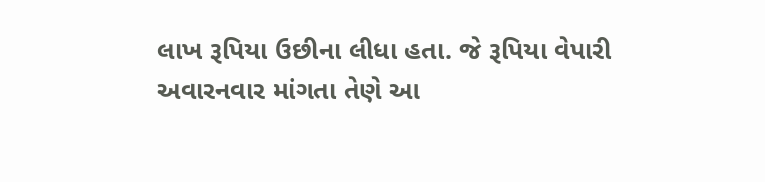લાખ રૂપિયા ઉછીના લીધા હતા. જે રૂપિયા વેપારી અવારનવાર માંગતા તેણે આ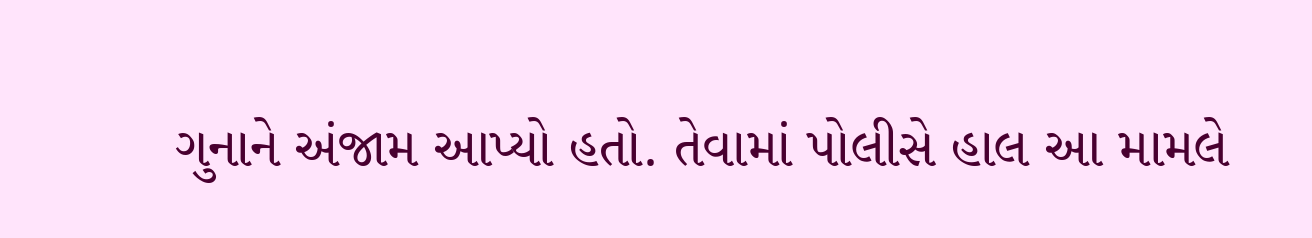ગુનાને અંજામ આપ્યો હતો. તેવામાં પોલીસે હાલ આ મામલે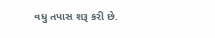વધુ તપાસ શરૂ કરી છે.